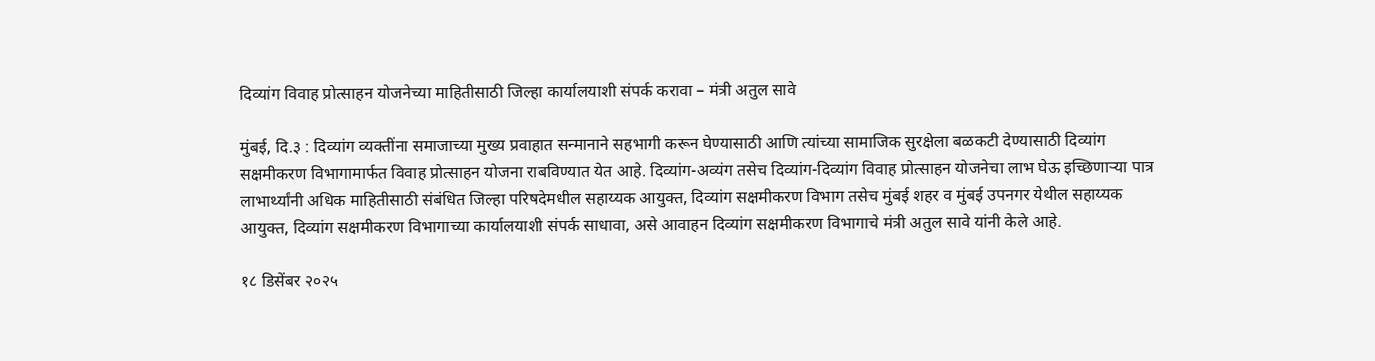दिव्यांग विवाह प्रोत्साहन योजनेच्या माहितीसाठी जिल्हा कार्यालयाशी संपर्क करावा – मंत्री अतुल सावे

मुंबई, दि.३ : दिव्यांग व्यक्तींना समाजाच्या मुख्य प्रवाहात सन्मानाने सहभागी करून घेण्यासाठी आणि त्यांच्या सामाजिक सुरक्षेला बळकटी देण्यासाठी दिव्यांग सक्षमीकरण विभागामार्फत विवाह प्रोत्साहन योजना राबविण्यात येत आहे. दिव्यांग-अव्यंग तसेच दिव्यांग-दिव्यांग विवाह प्रोत्साहन योजनेचा लाभ घेऊ इच्छिणाऱ्या पात्र लाभार्थ्यांनी अधिक माहितीसाठी संबंधित जिल्हा परिषदेमधील सहाय्यक आयुक्त, दिव्यांग सक्षमीकरण विभाग तसेच मुंबई शहर व मुंबई उपनगर येथील सहाय्यक आयुक्त, दिव्यांग सक्षमीकरण विभागाच्या कार्यालयाशी संपर्क साधावा, असे आवाहन दिव्यांग सक्षमीकरण विभागाचे मंत्री अतुल सावे यांनी केले आहे.

१८ डिसेंबर २०२५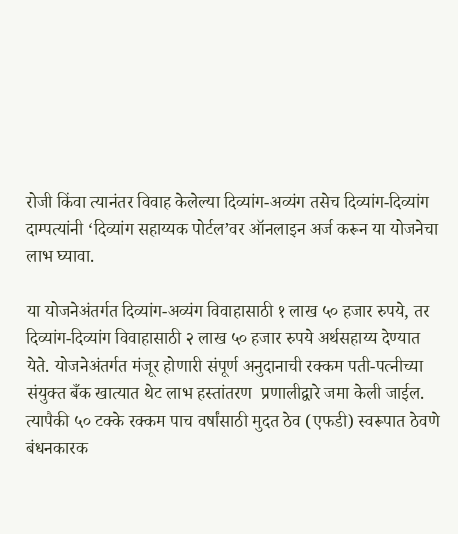रोजी किंवा त्यानंतर विवाह केलेल्या दिव्यांग-अव्यंग तसेच दिव्यांग-दिव्यांग दाम्पत्यांनी ‘दिव्यांग सहाय्यक पोर्टल’वर ऑनलाइन अर्ज करून या योजनेचा लाभ घ्यावा.

या योजनेअंतर्गत दिव्यांग-अव्यंग विवाहासाठी १ लाख ५० हजार रुपये, तर दिव्यांग-दिव्यांग विवाहासाठी २ लाख ५० हजार रुपये अर्थसहाय्य देण्यात येते. योजनेअंतर्गत मंजूर होणारी संपूर्ण अनुदानाची रक्कम पती-पत्नीच्या संयुक्त बँक खात्यात थेट लाभ हस्तांतरण  प्रणालीद्वारे जमा केली जाईल. त्यापैकी ५० टक्के रक्कम पाच वर्षांसाठी मुदत ठेव (एफडी) स्वरूपात ठेवणे बंधनकारक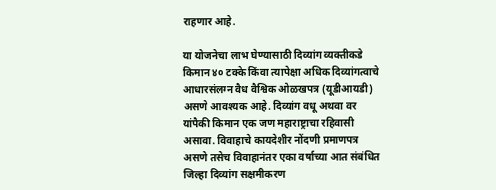राहणार आहे.

या योजनेचा लाभ घेण्यासाठी दिव्यांग व्यक्तीकडे किमान ४० टक्के किंवा त्यापेक्षा अधिक दिव्यांगत्वाचे आधारसंलग्न वैध वैश्विक ओळखपत्र (यूडीआयडी) असणे आवश्यक आहे. दिव्यांग वधू अथवा वर यांपैकी किमान एक जण महाराष्ट्राचा रहिवासी असावा. विवाहाचे कायदेशीर नोंदणी प्रमाणपत्र असणे तसेच विवाहानंतर एका वर्षाच्या आत संबंधित जिल्हा दिव्यांग सक्षमीकरण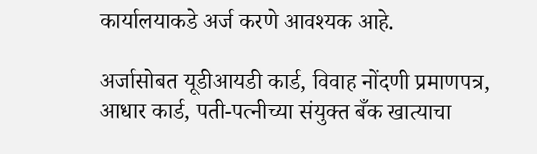कार्यालयाकडे अर्ज करणे आवश्यक आहे.

अर्जासोबत यूडीआयडी कार्ड, विवाह नोंदणी प्रमाणपत्र, आधार कार्ड, पती-पत्नीच्या संयुक्त बँक खात्याचा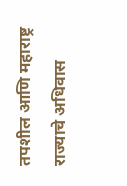तपशील आणि महाराष्ट्र राज्याचे अधिवास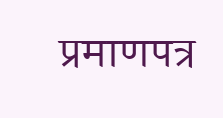प्रमाणपत्र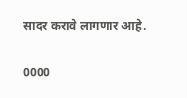सादर करावे लागणार आहे.

0000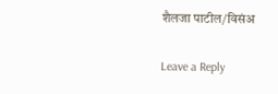शैलजा पाटील/विसंअ

Leave a Reply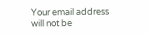Your email address will not be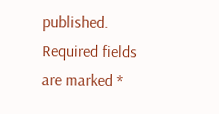published. Required fields are marked *